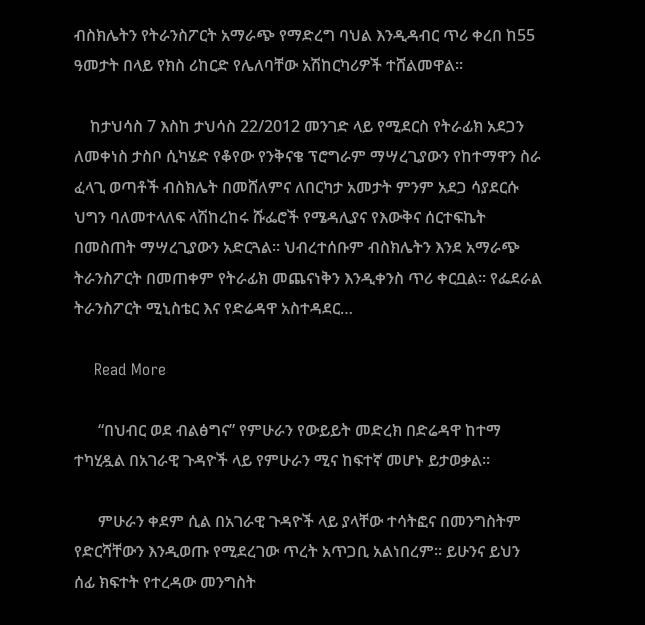ብስክሌትን የትራንስፖርት አማራጭ የማድረግ ባህል እንዲዳብር ጥሪ ቀረበ ከ55 ዓመታት በላይ የክስ ሪከርድ የሌለባቸው አሽከርካሪዎች ተሸልመዋል፡፡

    ከታህሳስ 7 እስከ ታህሳስ 22/2012 መንገድ ላይ የሚደርስ የትራፊክ አደጋን ለመቀነስ ታስቦ ሲካሄድ የቆየው የንቅናቄ ፕሮግራም ማሣረጊያውን የከተማዋን ስራ ፈላጊ ወጣቶች ብስክሌት በመሸለምና ለበርካታ አመታት ምንም አደጋ ሳያደርሱ ህግን ባለመተላለፍ ላሽከረከሩ ሹፌሮች የሜዳሊያና የእውቅና ሰርተፍኬት በመስጠት ማሣረጊያውን አድርጓል፡፡ ህብረተሰቡም ብስክሌትን እንደ አማራጭ ትራንስፖርት በመጠቀም የትራፊክ መጨናነቅን እንዲቀንስ ጥሪ ቀርቧል፡፡ የፌደራል ትራንስፖርት ሚኒስቴር እና የድሬዳዋ አስተዳደር…

    Read More

      “በህብር ወደ ብልፅግና” የምሁራን የውይይት መድረክ በድሬዳዋ ከተማ ተካሂዷል በአገራዊ ጉዳዮች ላይ የምሁራን ሚና ከፍተኛ መሆኑ ይታወቃል፡፡

      ምሁራን ቀደም ሲል በአገራዊ ጉዳዮች ላይ ያላቸው ተሳትፎና በመንግስትም የድርሻቸውን እንዲወጡ የሚደረገው ጥረት አጥጋቢ አልነበረም፡፡ ይሁንና ይህን ሰፊ ክፍተት የተረዳው መንግስት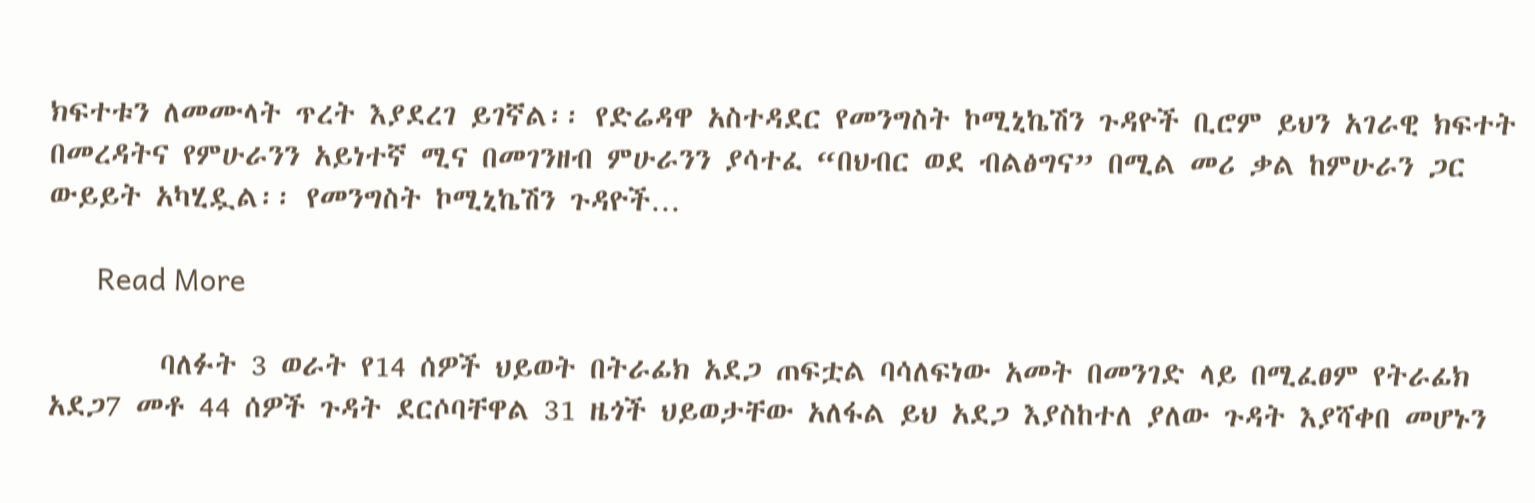ክፍተቱን ለመሙላት ጥረት እያደረገ ይገኛል፡፡ የድሬዳዋ አስተዳደር የመንግስት ኮሚኒኬሽን ጉዳዮች ቢሮም ይህን አገራዊ ክፍተት በመረዳትና የምሁራንን አይነተኛ ሚና በመገንዘብ ምሁራንን ያሳተፈ “በህብር ወደ ብልፅግና” በሚል መሪ ቃል ከምሁራን ጋር ውይይት አካሂዷል፡፡ የመንግስት ኮሚኒኬሽን ጉዳዮች…

      Read More

        ባለፉት 3 ወራት የ14 ሰዎች ህይወት በትራፊክ አደጋ ጠፍቷል ባሳለፍነው አመት በመንገድ ላይ በሚፈፀም የትራፊክ አደጋ7 መቶ 44 ሰዎች ጉዳት ደርሶባቸዋል 31 ዜጎች ህይወታቸው አለፋል ይህ አደጋ እያስከተለ ያለው ጉዳት እያሻቀበ መሆኑን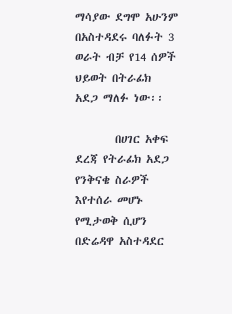ማሳያው ደግሞ አሁንም በአስተዳደሩ ባለፉት 3 ወራት ብቻ የ14 ሰዎች ህይወት በትራፊክ አደጋ ማለፉ ነው፡፡

        በሀገር አቀፍ ደረጃ የትራፊክ አደጋ የንቅናቄ ስራዎች እየተሰራ መሆኑ የሚታወቅ ሲሆን በድሬዳዋ አስተዳደር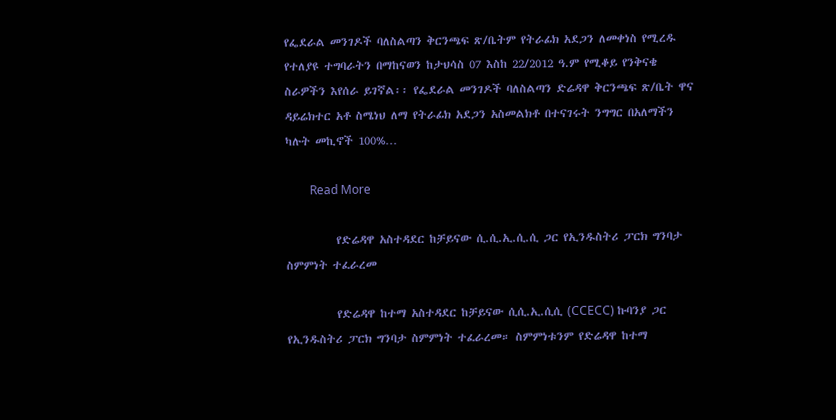የፌደራል መንገዶች ባለስልጣን ቅርንጫፍ ጽ/ቤትም የትራፊክ አደጋን ለመቀነስ የሚረዱ የተለያዩ ተግባራትን በማከናወን ከታህሳስ 07 እስከ 22/2012 ዓ.ም የሚቆይ የንቅናቄ ስራዎችን እየሰራ ይገኛል፡፡ የፌደራል መንገዶች ባለስልጣን ድሬዳዋ ቅርንጫፍ ጽ/ቤት ዋና ዳይሬክተር አቶ ስሜነህ ለማ የትራፊክ አደጋን አስመልክቶ በተናገሩት ንግግር በአለማችን ካሉት መኪኖች 100%…

        Read More

          የድሬዳዋ አስተዳደር ከቻይናው ሲ.ሲ.ኢ.ሲ.ሲ ጋር የኢንዱስትሪ ፓርክ ግንባታ ስምምነት ተፈራረመ

          የድሬዳዋ ከተማ አስተዳደር ከቻይናው ሲሲ.ኢ.ሲሲ (CCECC) ኩባንያ ጋር የኢንዱስትሪ ፓርክ ግንባታ ስምምነት ተፈራረመ። ስምምነቱንም የድሬዳዋ ከተማ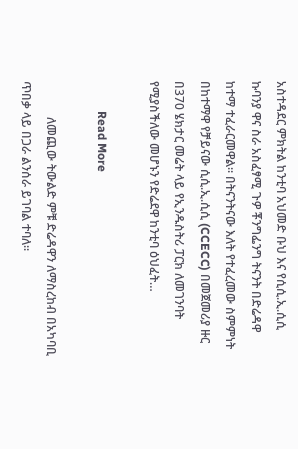አስተዳደር ምክትል ከንቲባ አህመድ ቡህ እና የሲሲ.ኢ.ሲሲ ኩባንያ ዋና ስራ አስፈፃሚ ጉዎ ቾንግፌንግ ትናንት በድሬዳዋ ከተማ ተፈራርመዋል። በትናንትናው እለት የተፈረመው ስምምነት በከተማዋ የቻይናው ሲሲ.ኢ.ሲሲ (CCECC) በመጀመሪያ ዙር በ370 ሄክታር መሬት ላይ የኢንዱስትሪ ፓርክ ለመገንባት የሚያስችለው መሆኑን የድሬደዋ ከንቲባ ዕህፈት…

          Read More

            ለመጪው ትውልድ ምቹ ድሬዳዋን ለማስረከብ በአካባቢ ጥበቃ ላይ በጋራ ልንሰራ ይገባል ተባለ፡፡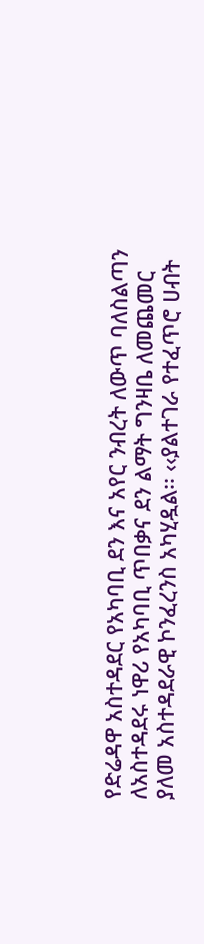የድሬዳዋ አስተዳደር የአካባቢ ደን እና አየር ንብረት ለውጥ ባለስልጣን ለአስተዳደሩ ነዋሪ የአካባቢ ጥበቃና ደን ልማት ግንዛቤ ለመጨመር ያለመ አስተዳደራዊ ኮንፈረንስ አካሂዷል፡፡ ‹‹ያልተገራ የተፈጥሮ ሀብት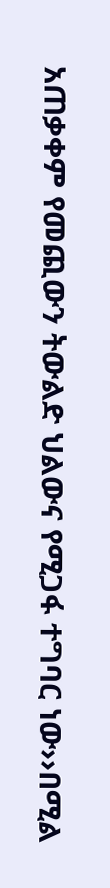አጠቃቀም የመጪውን ትውልድ ህልውና የሚጋፋ ተግባር ነው››በሚል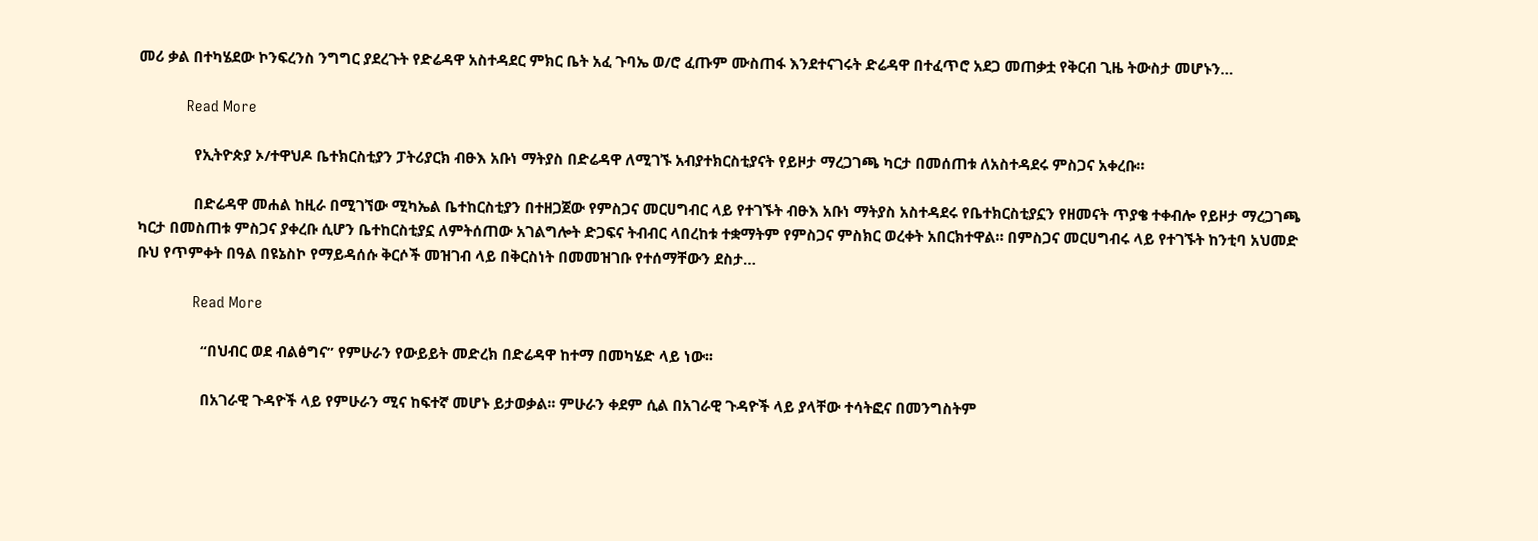መሪ ቃል በተካሄደው ኮንፍረንስ ንግግር ያደረጉት የድሬዳዋ አስተዳደር ምክር ቤት አፈ ጉባኤ ወ/ሮ ፈጡም ሙስጠፋ እንደተናገሩት ድሬዳዋ በተፈጥሮ አደጋ መጠቃቷ የቅርብ ጊዜ ትውስታ መሆኑን…

            Read More

              የኢትዮጵያ ኦ/ተዋህዶ ቤተክርስቲያን ፓትሪያርክ ብፁእ አቡነ ማትያስ በድሬዳዋ ለሚገኙ አብያተክርስቲያናት የይዞታ ማረጋገጫ ካርታ በመሰጠቱ ለአስተዳደሩ ምስጋና አቀረቡ።

              በድሬዳዋ መሐል ከዚራ በሚገኘው ሚካኤል ቤተከርስቲያን በተዘጋጀው የምስጋና መርሀግብር ላይ የተገኙት ብፁእ አቡነ ማትያስ አስተዳደሩ የቤተክርስቲያኗን የዘመናት ጥያቄ ተቀብሎ የይዞታ ማረጋገጫ ካርታ በመስጠቱ ምስጋና ያቀረቡ ሲሆን ቤተከርስቲያኗ ለምትሰጠው አገልግሎት ድጋፍና ትብብር ላበረከቱ ተቋማትም የምስጋና ምስክር ወረቀት አበርክተዋል። በምስጋና መርሀግብሩ ላይ የተገኙት ከንቲባ አህመድ ቡህ የጥምቀት በዓል በዩኔስኮ የማይዳሰሱ ቅርሶች መዝገብ ላይ በቅርስነት በመመዝገቡ የተሰማቸውን ደስታ…

              Read More

                “በህብር ወደ ብልፅግና” የምሁራን የውይይት መድረክ በድሬዳዋ ከተማ በመካሄድ ላይ ነው፡፡

                በአገራዊ ጉዳዮች ላይ የምሁራን ሚና ከፍተኛ መሆኑ ይታወቃል፡፡ ምሁራን ቀደም ሲል በአገራዊ ጉዳዮች ላይ ያላቸው ተሳትፎና በመንግስትም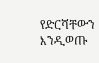የድርሻቸውን እንዲወጡ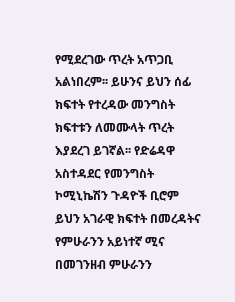የሚደረገው ጥረት አጥጋቢ አልነበረም፡፡ ይሁንና ይህን ሰፊ ክፍተት የተረዳው መንግስት ክፍተቱን ለመሙላት ጥረት እያደረገ ይገኛል፡፡ የድሬዳዋ አስተዳደር የመንግስት ኮሚኒኬሽን ጉዳዮች ቢሮም ይህን አገራዊ ክፍተት በመረዳትና የምሁራንን አይነተኛ ሚና በመገንዘብ ምሁራንን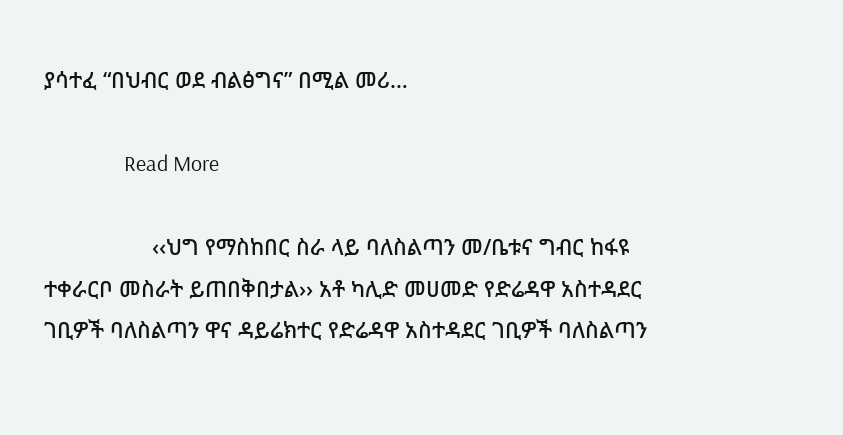ያሳተፈ “በህብር ወደ ብልፅግና” በሚል መሪ…

                Read More

                  ‹‹ህግ የማስከበር ስራ ላይ ባለስልጣን መ/ቤቱና ግብር ከፋዩ ተቀራርቦ መስራት ይጠበቅበታል›› አቶ ካሊድ መሀመድ የድሬዳዋ አስተዳደር ገቢዎች ባለስልጣን ዋና ዳይሬክተር የድሬዳዋ አስተዳደር ገቢዎች ባለስልጣን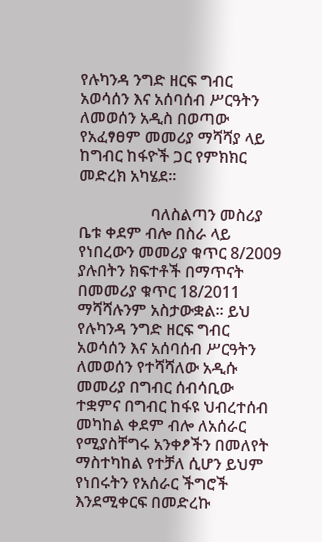የሉካንዳ ንግድ ዘርፍ ግብር አወሳሰን እና አሰባሰብ ሥርዓትን ለመወሰን አዲስ በወጣው የአፈፃፀም መመሪያ ማሻሻያ ላይ ከግብር ከፋዮች ጋር የምክክር መድረክ አካሄደ፡፡

                  ባለስልጣን መስሪያ ቤቱ ቀደም ብሎ በስራ ላይ የነበረውን መመሪያ ቁጥር 8/2009 ያሉበትን ክፍተቶች በማጥናት በመመሪያ ቁጥር 18/2011 ማሻሻሉንም አስታውቋል፡፡ ይህ የሉካንዳ ንግድ ዘርፍ ግብር አወሳሰን እና አሰባሰብ ሥርዓትን ለመወሰን የተሻሻለው አዲሱ መመሪያ በግብር ሰብሳቢው ተቋምና በግብር ከፋዩ ህብረተሰብ መካከል ቀደም ብሎ ለአሰራር የሚያስቸግሩ አንቀፆችን በመለየት ማስተካከል የተቻለ ሲሆን ይህም የነበሩትን የአሰራር ችግሮች እንደሚቀርፍ በመድረኩ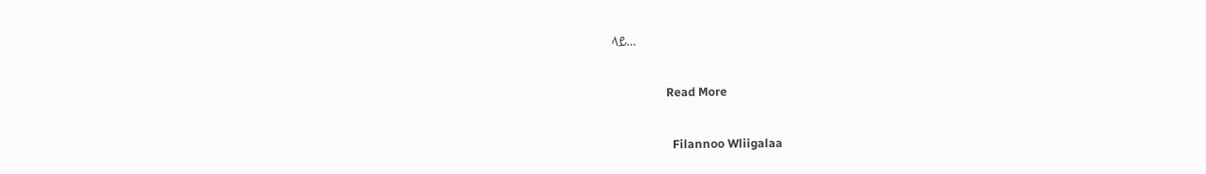ላይ…

                  Read More

                    Filannoo Wliigalaa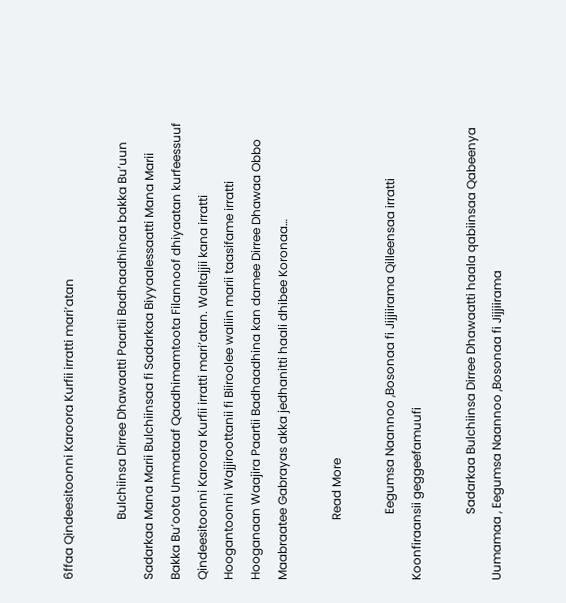6ffaa Qindeesitoonni Karoora Kurfii irratti mari’atan

                    Bulchiinsa Dirree Dhawaatti Paartii Badhaadhinaa bakka Bu’uun Sadarkaa Mana Marii Bulchiinsaa fi Sadarkaa Biyyaalessaatti Mana Marii Bakka Bu’oota Ummataaf Qaadhimamtoota Filannoof dhiyaatan kurfeessuuf Qindeesitoonni Karoora Kurfii irratti mari’atan. Waltajjii kana irratti Hoogantoonni Wajjiroottanii fi Biiroolee waliin marii taasifame irratti Hooganaan Waajira Paartii Badhaadhina kan damee Dirree Dhawaa Obbo Maabraatee Gabrayas akka jedhanitti haali dhibee Koronaa…

                    Read More

                      Eegumsa Naannoo ,Bosonaa fi Jijjiirama Qilleensaa irratti Koonfiraansii geggeefamuufi

                      Sadarkaa Bulchiinsa Dirree Dhawaatti haala qabiinsaa Qabeenya Uumamaa , Eegumsa Naannoo ,Bosonaa fi Jijjiirama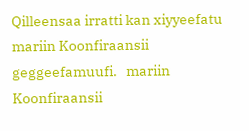Qilleensaa irratti kan xiyyeefatu mariin Koonfiraansii geggeefamuufi.   mariin Koonfiraansii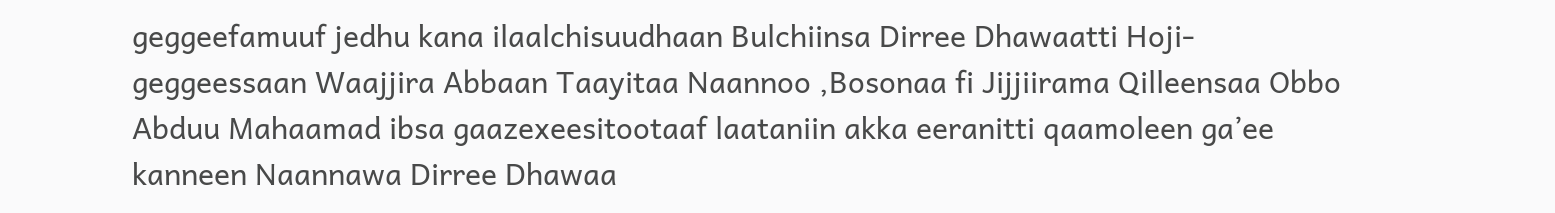geggeefamuuf jedhu kana ilaalchisuudhaan Bulchiinsa Dirree Dhawaatti Hoji-geggeessaan Waajjira Abbaan Taayitaa Naannoo ,Bosonaa fi Jijjiirama Qilleensaa Obbo Abduu Mahaamad ibsa gaazexeesitootaaf laataniin akka eeranitti qaamoleen ga’ee kanneen Naannawa Dirree Dhawaa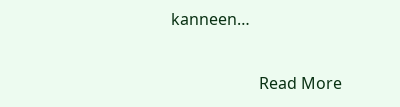kanneen…

                      Read More